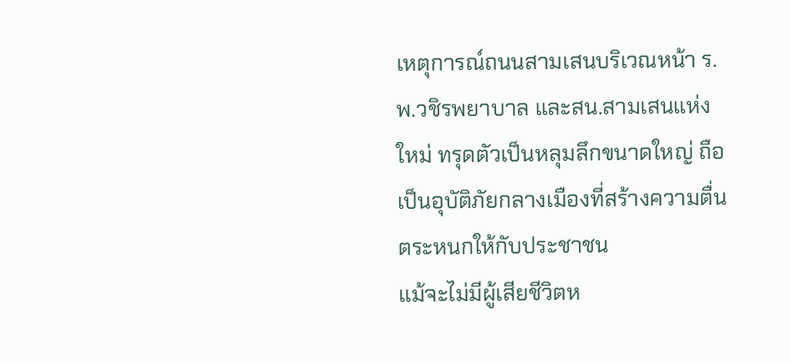เหตุการณ์ถนนสามเสนบริเวณหน้า ร.พ.วชิรพยาบาล และสน.สามเสนแห่งใหม่ ทรุดตัวเป็นหลุมลึกขนาดใหญ่ ถือเป็นอุบัติภัยกลางเมืองที่สร้างความตื่นตระหนกให้กับประชาชน
แม้จะไม่มีผู้เสียชีวิตห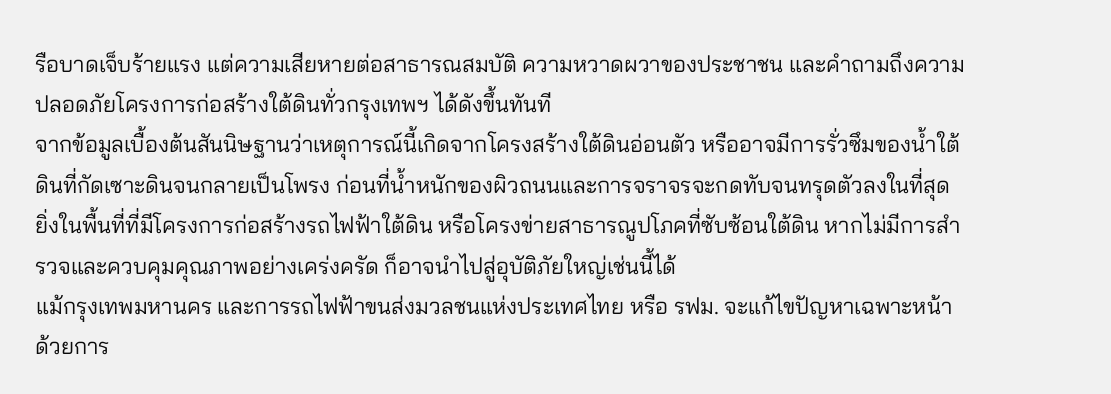รือบาดเจ็บร้ายแรง แต่ความเสียหายต่อสาธารณสมบัติ ความหวาดผวาของประชาชน และคำถามถึงความปลอดภัยโครงการก่อสร้างใต้ดินทั่วกรุงเทพฯ ได้ดังขึ้นทันที
จากข้อมูลเบื้องต้นสันนิษฐานว่าเหตุการณ์นี้เกิดจากโครงสร้างใต้ดินอ่อนตัว หรืออาจมีการรั่วซึมของน้ำใต้ดินที่กัดเซาะดินจนกลายเป็นโพรง ก่อนที่น้ำหนักของผิวถนนและการจราจรจะกดทับจนทรุดตัวลงในที่สุด
ยิ่งในพื้นที่ที่มีโครงการก่อสร้างรถไฟฟ้าใต้ดิน หรือโครงข่ายสาธารณูปโภคที่ซับซ้อนใต้ดิน หากไม่มีการสำรวจและควบคุมคุณภาพอย่างเคร่งครัด ก็อาจนำไปสู่อุบัติภัยใหญ่เช่นนี้ได้
แม้กรุงเทพมหานคร และการรถไฟฟ้าขนส่งมวลชนแห่งประเทศไทย หรือ รฟม. จะแก้ไขปัญหาเฉพาะหน้า ด้วยการ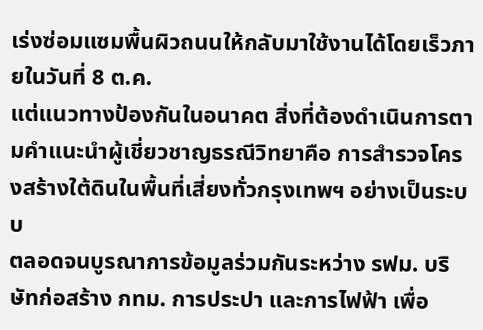เร่งซ่อมแซมพื้นผิวถนนให้กลับมาใช้งานได้โดยเร็วภายในวันที่ 8 ต.ค.
แต่แนวทางป้องกันในอนาคต สิ่งที่ต้องดำเนินการตามคำแนะนำผู้เชี่ยวชาญธรณีวิทยาคือ การสำรวจโครงสร้างใต้ดินในพื้นที่เสี่ยงทั่วกรุงเทพฯ อย่างเป็นระบบ
ตลอดจนบูรณาการข้อมูลร่วมกันระหว่าง รฟม. บริษัทก่อสร้าง กทม. การประปา และการไฟฟ้า เพื่อ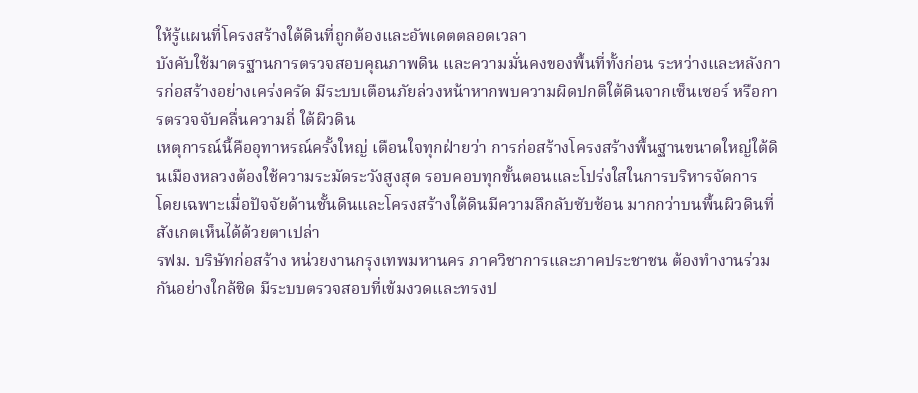ให้รู้แผนที่โครงสร้างใต้ดินที่ถูกต้องและอัพเดตตลอดเวลา
บังคับใช้มาตรฐานการตรวจสอบคุณภาพดิน และความมั่นคงของพื้นที่ทั้งก่อน ระหว่างและหลังการก่อสร้างอย่างเคร่งครัด มีระบบเตือนภัยล่วงหน้าหากพบความผิดปกติใต้ดินจากเซ็นเซอร์ หรือการตรวจจับคลื่นความถี่ ใต้ผิวดิน
เหตุการณ์นี้คืออุทาหรณ์ครั้งใหญ่ เตือนใจทุกฝ่ายว่า การก่อสร้างโครงสร้างพื้นฐานขนาดใหญ่ใต้ดินเมืองหลวงต้องใช้ความระมัดระวังสูงสุด รอบคอบทุกขั้นตอนและโปร่งใสในการบริหารจัดการ
โดยเฉพาะเมื่อปัจจัยด้านชั้นดินและโครงสร้างใต้ดินมีความลึกลับซับซ้อน มากกว่าบนพื้นผิวดินที่สังเกตเห็นได้ด้วยตาเปล่า
รฟม. บริษัทก่อสร้าง หน่วยงานกรุงเทพมหานคร ภาควิชาการและภาคประชาชน ต้องทำงานร่วมกันอย่างใกล้ชิด มีระบบตรวจสอบที่เข้มงวดและทรงป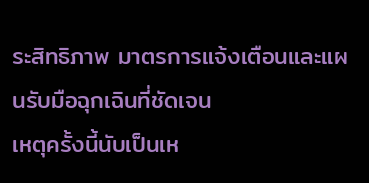ระสิทธิภาพ มาตรการแจ้งเตือนและแผนรับมือฉุกเฉินที่ชัดเจน
เหตุครั้งนี้นับเป็นเห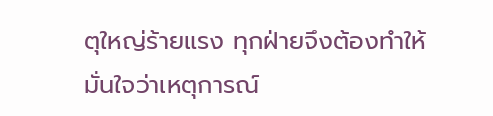ตุใหญ่ร้ายแรง ทุกฝ่ายจึงต้องทำให้มั่นใจว่าเหตุการณ์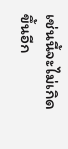เช่นนี้จะไม่เกิดขึ้นอีก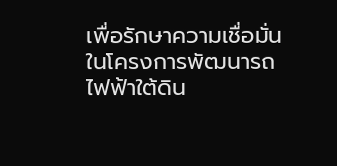เพื่อรักษาความเชื่อมั่นในโครงการพัฒนารถไฟฟ้าใต้ดิน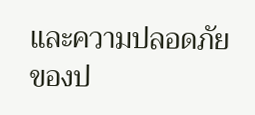และความปลอดภัย ของป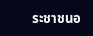ระชาชนอ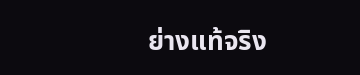ย่างแท้จริง